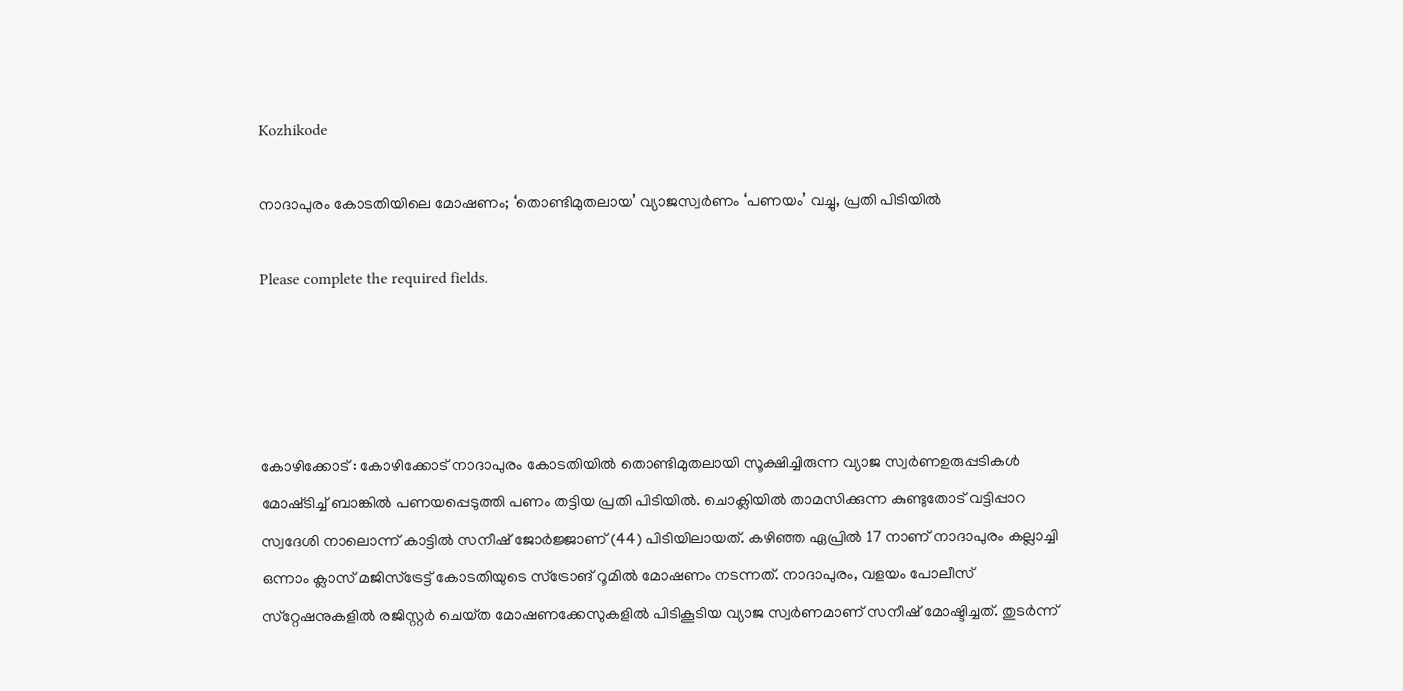Kozhikode

നാദാപുരം കോടതിയിലെ മോഷണം; ‘തൊണ്ടിമുതലായ’ വ്യാജസ്വർണം ‘പണയം’ വച്ചു, പ്രതി പിടിയിൽ

Please complete the required fields.




കോഴിക്കോട് : കോഴിക്കോട് നാദാപുരം കോടതിയിൽ തൊണ്ടിമുതലായി സൂക്ഷിച്ചിരുന്ന വ്യാജ സ്വർണഉരുപ്പടികൾ മോഷ്‌ടിച്ച് ബാങ്കിൽ പണയപ്പെടുത്തി പണം തട്ടിയ പ്രതി പിടിയിൽ. ചൊക്ലിയിൽ താമസിക്കുന്ന കുണ്ടുതോട് വട്ടിപ്പാറ സ്വദേശി നാലൊന്ന് കാട്ടിൽ സനീഷ് ജോർജ്ജാണ് (44) പിടിയിലായത്. കഴിഞ്ഞ ഏപ്രിൽ 17 നാണ് നാദാപുരം കല്ലാച്ചി ഒന്നാം ക്ലാസ് മജിസ്ട്രേട്ട് കോടതിയുടെ സ്ട്രോങ് റൂമിൽ മോഷണം നടന്നത്. നാദാപുരം, വളയം പോലീസ് സ്‌റ്റേഷനുകളിൽ രജിസ്റ്റർ ചെയ്‌ത മോഷണക്കേസുകളിൽ പിടികൂടിയ വ്യാജ സ്വർണമാണ് സനീഷ് മോഷ്ടിച്ചത്. തുടർന്ന്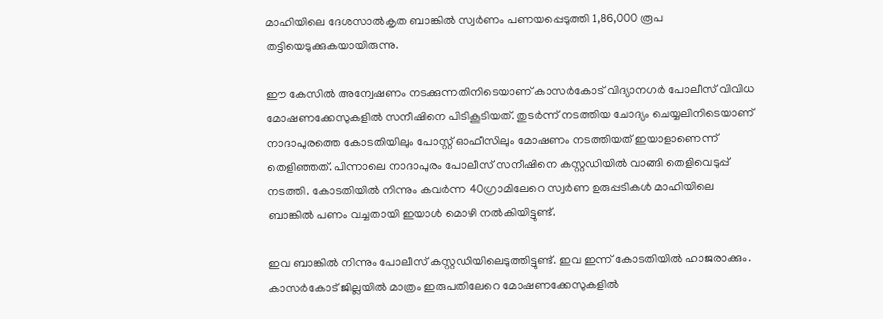മാഹിയിലെ ദേശസാൽകൃത ബാങ്കിൽ സ്വർണം പണയപ്പെടുത്തി 1,86,000 രൂപ തട്ടിയെടുക്കുകയായിരുന്നു.

ഈ കേസിൽ അന്വേഷണം നടക്കുന്നതിനിടെയാണ് കാസർകോട് വിദ്യാനഗർ പോലീസ് വിവിധ മോഷണക്കേസുകളിൽ സനീഷിനെ പിടികൂടിയത്. തുടർന്ന് നടത്തിയ ചോദ്യം ചെയ്യലിനിടെയാണ് നാദാപുരത്തെ കോടതിയിലും പോസ്റ്റ് ഓഫീസിലും മോഷണം നടത്തിയത് ഇയാളാണെന്ന് തെളിഞ്ഞത്. പിന്നാലെ നാദാപുരം പോലീസ് സനീഷിനെ കസ്റ്റഡിയിൽ വാങ്ങി തെളിവെടുപ്പ് നടത്തി. കോടതിയിൽ നിന്നും കവർന്ന 40ഗ്രാമിലേറെ സ്വർണ ഉരുപ്പടികൾ മാഹിയിലെ ബാങ്കിൽ പണം വച്ചതായി ഇയാൾ മൊഴി നൽകിയിട്ടുണ്ട്.

ഇവ ബാങ്കിൽ നിന്നും പോലീസ് കസ്റ്റഡിയിലെടുത്തിട്ടുണ്ട്. ഇവ ഇന്ന് കോടതിയിൽ ഹാജരാക്കും. കാസർകോട് ജില്ലയിൽ മാത്രം ഇരുപതിലേറെ മോഷണക്കേസുകളിൽ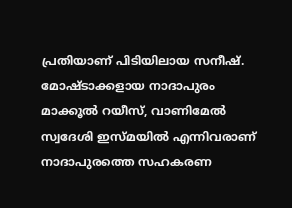പ്രതിയാണ് പിടിയിലായ സനീഷ്. മോഷ്ടാക്കളായ നാദാപുരം മാക്കൂൽ റയീസ്, വാണിമേൽ സ്വദേശി ഇസ്മയിൽ എന്നിവരാണ് നാദാപുരത്തെ സഹകരണ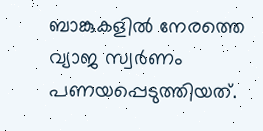ബാങ്കുകളിൽ നേരത്തെ വ്യാജ സ്വർണം പണയപ്പെടുത്തിയത്.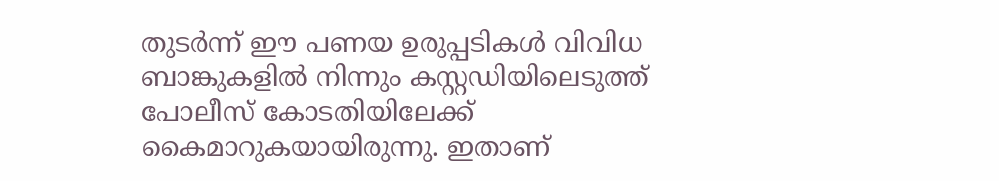തുടർന്ന് ഈ പണയ ഉരുപ്പടികൾ വിവിധ ബാങ്കുകളിൽ നിന്നും കസ്റ്റഡിയിലെടുത്ത് പോലീസ് കോടതിയിലേക്ക് കൈമാറുകയായിരുന്നു. ഇതാണ്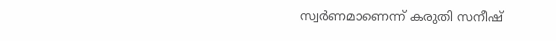സ്വർണമാണെന്ന് കരുതി സനീഷ്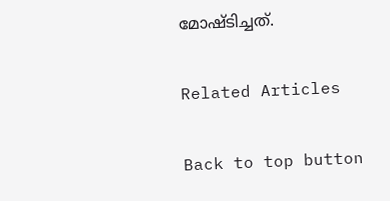മോഷ്ടിച്ചത്.

Related Articles

Back to top button